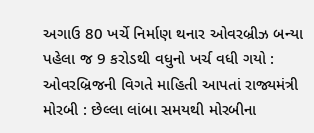અગાઉ 80 ખર્ચે નિર્માણ થનાર ઓવરબ્રીઝ બન્યા પહેલા જ 9 કરોડથી વધુનો ખર્ચ વધી ગયો : ઓવરબ્રિજની વિગતે માહિતી આપતાં રાજ્યમંત્રી મોરબી : છેલ્લા લાંબા સમયથી મોરબીના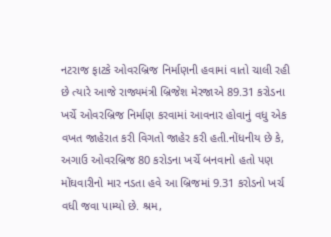નટરાજ ફાટકે ઓવરબ્રિજ નિર્માણની હવામાં વાતો ચાલી રહી છે ત્યારે આજે રાજ્યમંત્રી બ્રિજેશ મેરજાએ 89.31 કરોડના ખર્ચે ઓવરબ્રિજ નિર્માણ કરવામાં આવનાર હોવાનું વધુ એક વખત જાહેરાત કરી વિગતો જાહેર કરી હતી.નોંધનીય છે કે, અગાઉ ઓવરબ્રિજ 80 કરોડના ખર્ચે બનવાનો હતો પણ મોંઘવારીનો માર નડતા હવે આ બ્રિજમાં 9.31 કરોડનો ખર્ચ વધી જવા પામ્યો છે. શ્રમ,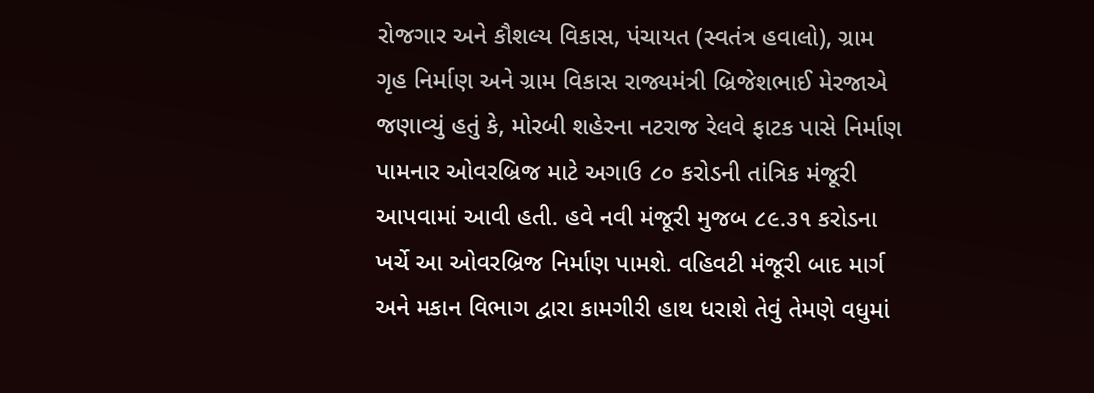રોજગાર અને કૌશલ્ય વિકાસ, પંચાયત (સ્વતંત્ર હવાલો), ગ્રામ ગૃહ નિર્માણ અને ગ્રામ વિકાસ રાજ્યમંત્રી બ્રિજેશભાઈ મેરજાએ જણાવ્યું હતું કે, મોરબી શહેરના નટરાજ રેલવે ફાટક પાસે નિર્માણ પામનાર ઓવરબ્રિજ માટે અગાઉ ૮૦ કરોડની તાંત્રિક મંજૂરી આપવામાં આવી હતી. હવે નવી મંજૂરી મુજબ ૮૯.૩૧ કરોડના ખર્ચે આ ઓવરબ્રિજ નિર્માણ પામશે. વહિવટી મંજૂરી બાદ માર્ગ અને મકાન વિભાગ દ્વારા કામગીરી હાથ ધરાશે તેવું તેમણે વધુમાં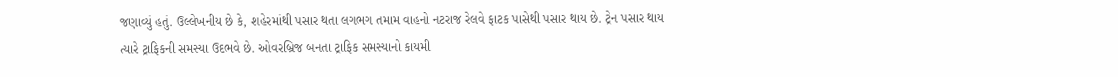જણાવ્યું હતું. ઉલ્લેખનીય છે કે, શહેરમાંથી પસાર થતા લગભગ તમામ વાહનો નટરાજ રેલવે ફાટક પાસેથી પસાર થાય છે. ટ્રેન પસાર થાય ત્યારે ટ્રાફિકની સમસ્યા ઉદભવે છે. ઓવરબ્રિજ બનતા ટ્રાફિક સમસ્યાનો કાયમી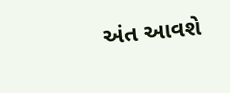અંત આવશે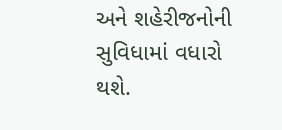અને શહેરીજનોની સુવિધામાં વધારો થશે.